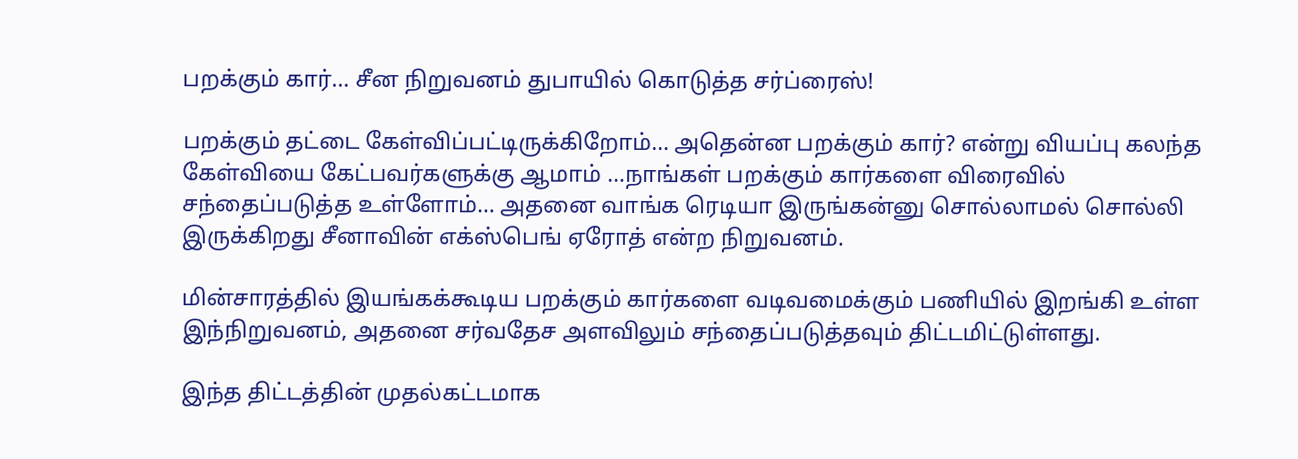பறக்கும் கார்… சீன நிறுவனம் துபாயில் கொடுத்த சர்ப்ரைஸ்!

பறக்கும் தட்டை கேள்விப்பட்டிருக்கிறோம்… அதென்ன பறக்கும் கார்? என்று வியப்பு கலந்த கேள்வியை கேட்பவர்களுக்கு ஆமாம் …நாங்கள் பறக்கும் கார்களை விரைவில் சந்தைப்படுத்த உள்ளோம்… அதனை வாங்க ரெடியா இருங்கன்னு சொல்லாமல் சொல்லி இருக்கிறது சீனாவின் எக்ஸ்பெங் ஏரோத் என்ற நிறுவனம்.

மின்சாரத்தில் இயங்கக்கூடிய பறக்கும் கார்களை வடிவமைக்கும் பணியில் இறங்கி உள்ள இந்நிறுவனம், அதனை சர்வதேச அளவிலும் சந்தைப்படுத்தவும் திட்டமிட்டுள்ளது.

இந்த திட்டத்தின் முதல்கட்டமாக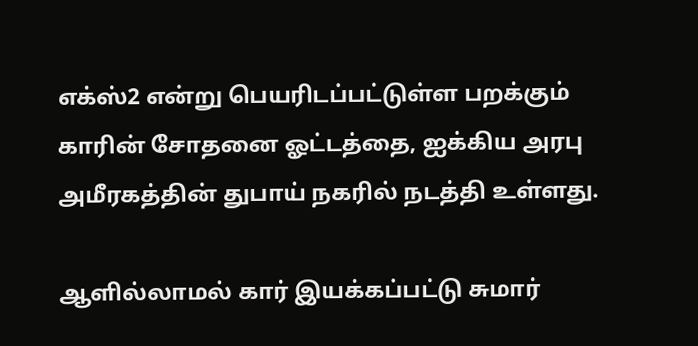எக்ஸ்2 என்று பெயரிடப்பட்டுள்ள பறக்கும் காரின் சோதனை ஓட்டத்தை, ஐக்கிய அரபு அமீரகத்தின் துபாய் நகரில் நடத்தி உள்ளது.

ஆளில்லாமல் கார் இயக்கப்பட்டு சுமார்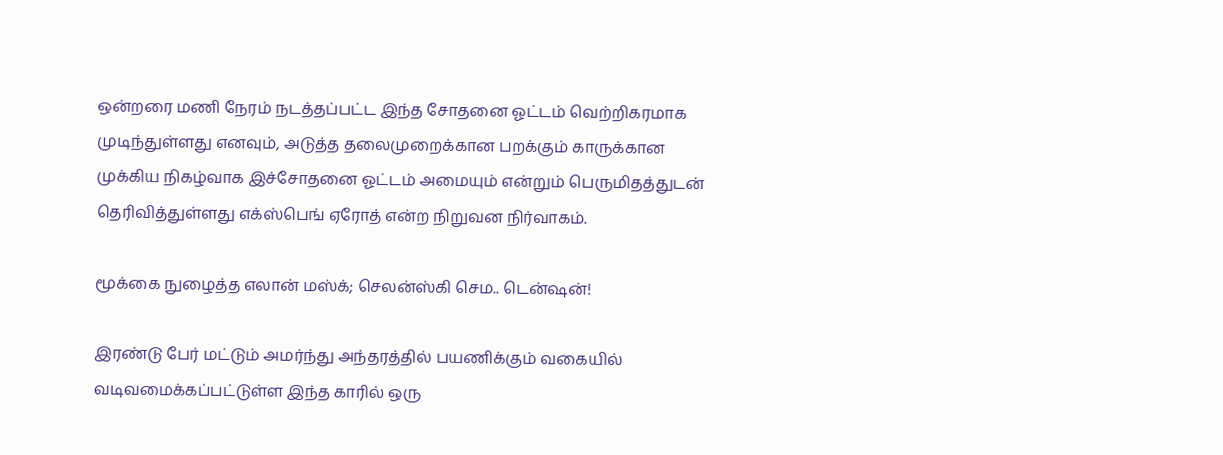ஒன்றரை மணி நேரம் நடத்தப்பட்ட இந்த சோதனை ஓட்டம் வெற்றிகரமாக முடிந்துள்ளது எனவும், அடுத்த தலைமுறைக்கான பறக்கும் காருக்கான முக்கிய நிகழ்வாக இச்சோதனை ஓட்டம் அமையும் என்றும் பெருமிதத்துடன் தெரிவித்துள்ளது எக்ஸ்பெங் ஏரோத் என்ற நிறுவன நிர்வாகம்.

மூக்கை நுழைத்த எலான் மஸ்க்; செலன்ஸ்கி செம.. டென்ஷன்!

இரண்டு பேர் மட்டும் அமர்ந்து அந்தரத்தில் பயணிக்கும் வகையில் வடிவமைக்கப்பட்டுள்ள இந்த காரில் ஒரு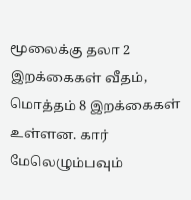மூலைக்கு தலா 2 இறக்கைகள் வீதம், மொத்தம் 8 இறக்கைகள் உள்ளன. கார் மேலெழும்பவும்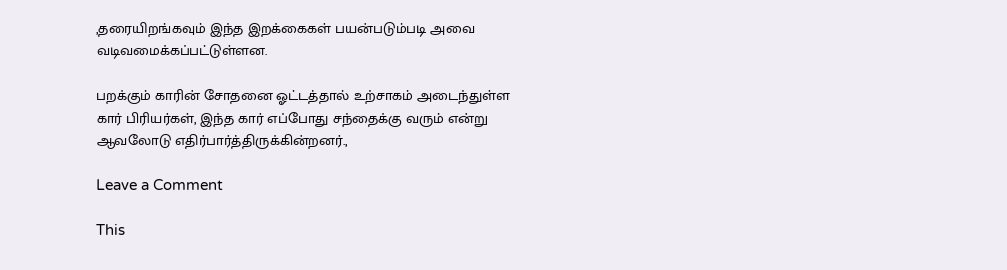,தரையிறங்கவும் இந்த இறக்கைகள் பயன்படும்படி அவை வடிவமைக்கப்பட்டுள்ளன.

பறக்கும் காரின் சோதனை ஓட்டத்தால் உற்சாகம் அடைந்துள்ள கார் பிரியர்கள், இந்த கார் எப்போது சந்தைக்கு வரும் என்று ஆவலோடு எதிர்பார்த்திருக்கின்றனர்.,

Leave a Comment

This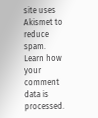site uses Akismet to reduce spam. Learn how your comment data is processed.